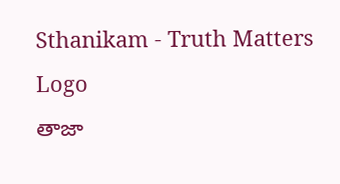Sthanikam - Truth Matters
Logo
తాజా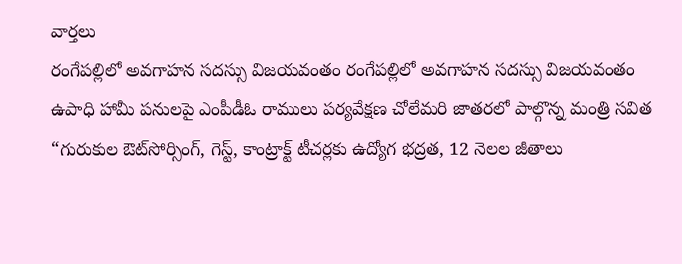వార్తలు
రంగేపల్లిలో అవగాహన సదస్సు విజయవంతం రంగేపల్లిలో అవగాహన సదస్సు విజయవంతం ఉపాధి హామీ పనులపై ఎంపీడీఓ రాములు పర్యవేక్షణ చోలేమరి జాతరలో పాల్గొన్న మంత్రి సవిత “గురుకుల ఔట్‌సోర్సింగ్, గెస్ట్, కాంట్రాక్ట్ టీచర్లకు ఉద్యోగ భద్రత, 12 నెలల జీతాలు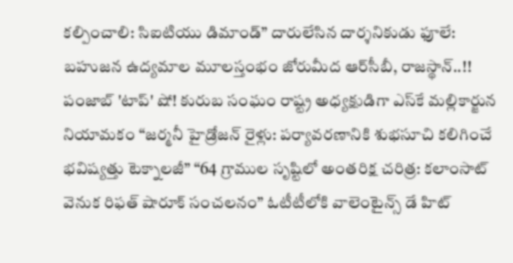కల్పించాలి: సిఐటియు డిమాండ్” దారులేసిన దార్శనికుడు ఫూలే: బహుజన ఉద్యమాల మూలస్తంభం జోరుమీద ఆర్‌సీబీ, రాజస్థాన్‌..!! పంజాబ్‌ 'టాప్‌' షో! కురుబ సంఘం రాష్ట్ర అధ్యక్షుడిగా ఎస్‌కే మల్లికార్జున నియామకం “జర్మనీ హైడ్రోజన్ రైళ్లు: పర్యావరణానికి శుభసూచి కలిగించే భవిష్యత్తు టెక్నాలజీ” “64 గ్రాముల సృష్టిలో అంతరిక్ష చరిత్ర: కలాంసాట్ వెనుక రిఫత్ షారూక్ సంచలనం” ఓటీటీలోకి వాలెంటైన్స్ డే హిట్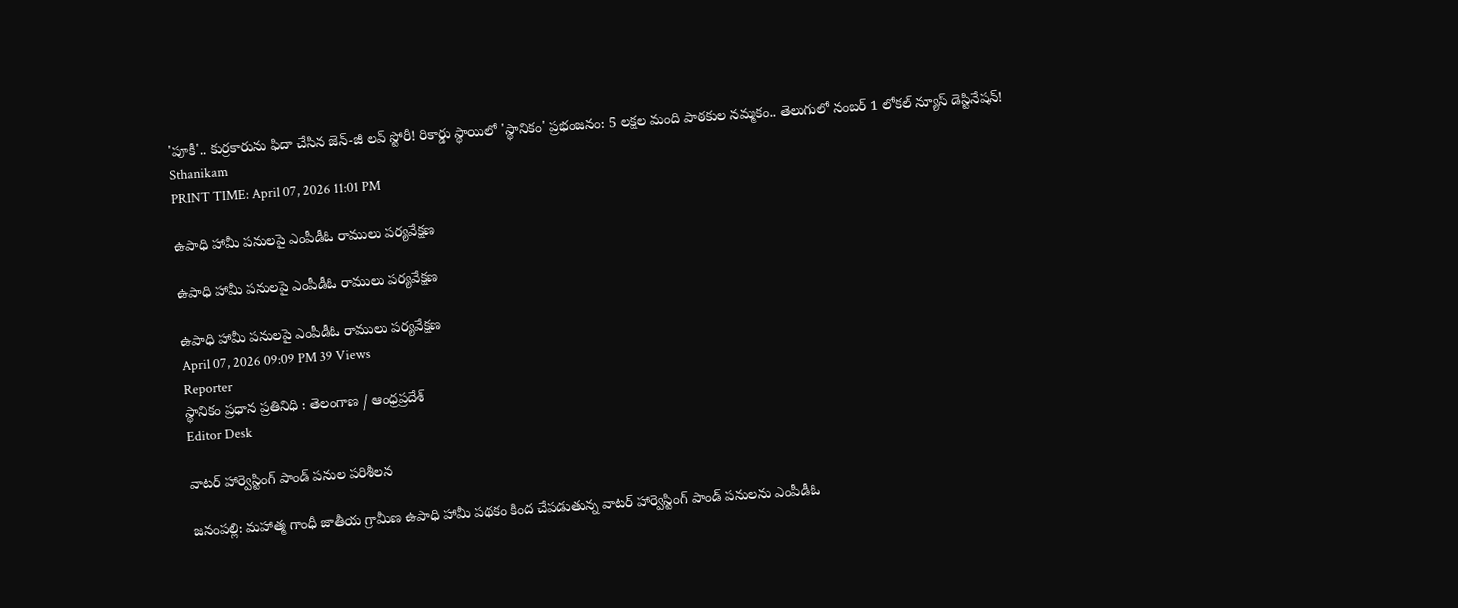'పూకీ'.. కుర్రకారును ఫిదా చేసిన జెన్-జీ లవ్ స్టోరీ! రికార్డు స్థాయిలో 'స్థానికం' ప్రభంజనం: 5 లక్షల మంది పాఠకుల నమ్మకం.. తెలుగులో నంబర్ 1 లోకల్ న్యూస్ డెస్టినేషన్!
Sthanikam
PRINT TIME: April 07, 2026 11:01 PM

ఉపాధి హామీ పనులపై ఎంపీడీఓ రాములు పర్యవేక్షణ

ఉపాధి హామీ పనులపై ఎంపీడీఓ రాములు పర్యవేక్షణ

ఉపాధి హామీ పనులపై ఎంపీడీఓ రాములు పర్యవేక్షణ
April 07, 2026 09:09 PM 39 Views
Reporter
స్థానికం ప్రధాన ప్రతినిధి : తెలంగాణ / ఆంధ్రప్రదేశ్
Editor Desk

వాటర్ హార్వెస్టింగ్ పాండ్ పనుల పరిశీలన

జనంపల్లి: మహాత్మ గాంధీ జాతీయ గ్రామీణ ఉపాధి హామీ పథకం కింద చేపడుతున్న వాటర్ హార్వెస్టింగ్ పాండ్ పనులను ఎంపీడీఓ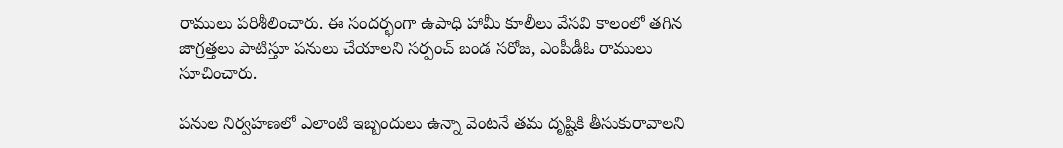రాములు పరిశీలించారు. ఈ సందర్భంగా ఉపాధి హామీ కూలీలు వేసవి కాలంలో తగిన జాగ్రత్తలు పాటిస్తూ పనులు చేయాలని సర్పంచ్ బండ సరోజ, ఎంపీడీఓ రాములు సూచించారు.

పనుల నిర్వహణలో ఎలాంటి ఇబ్బందులు ఉన్నా వెంటనే తమ దృష్టికి తీసుకురావాలని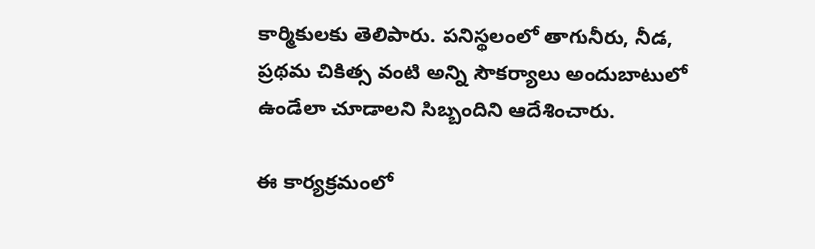కార్మికులకు తెలిపారు. పనిస్థలంలో తాగునీరు, నీడ, ప్రథమ చికిత్స వంటి అన్ని సౌకర్యాలు అందుబాటులో ఉండేలా చూడాలని సిబ్బందిని ఆదేశించారు.

ఈ కార్యక్రమంలో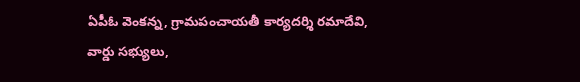ఏపీఓ వెంకన్న, గ్రామపంచాయతీ కార్యదర్శి రమాదేవి, వార్డు సభ్యులు,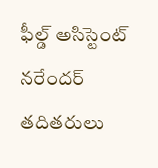ఫీల్డ్ అసిస్టెంట్ నరేందర్ తదితరులు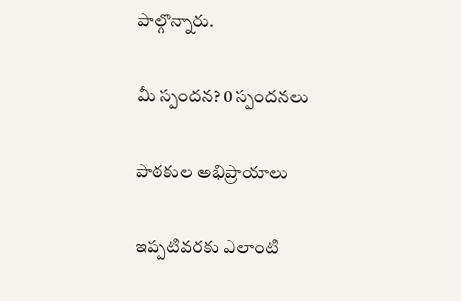పాల్గొన్నారు.

మీ స్పందన? 0 స్పందనలు

పాఠకుల అభిప్రాయాలు

ఇప్పటివరకు ఎలాంటి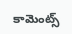కామెంట్స్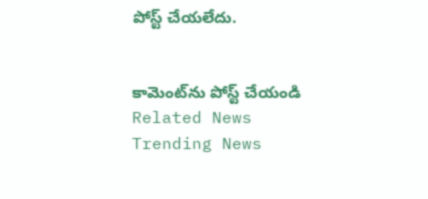పోస్ట్ చేయలేదు.


కామెంట్‌ను పోస్ట్ చేయండి
Related News
Trending News